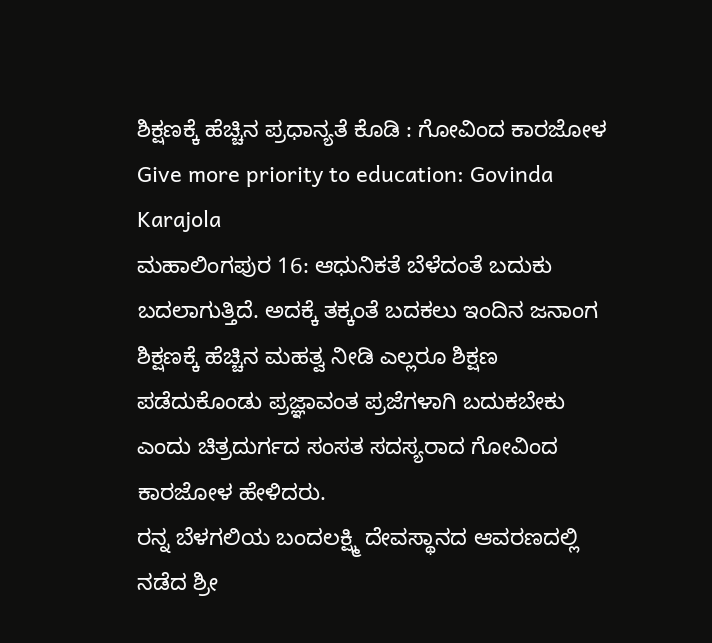ಶಿಕ್ಷಣಕ್ಕೆ ಹೆಚ್ಚಿನ ಪ್ರಧಾನ್ಯತೆ ಕೊಡಿ : ಗೋವಿಂದ ಕಾರಜೋಳ
Give more priority to education: Govinda Karajola
ಮಹಾಲಿಂಗಪುರ 16: ಆಧುನಿಕತೆ ಬೆಳೆದಂತೆ ಬದುಕು ಬದಲಾಗುತ್ತಿದೆ. ಅದಕ್ಕೆ ತಕ್ಕಂತೆ ಬದಕಲು ಇಂದಿನ ಜನಾಂಗ ಶಿಕ್ಷಣಕ್ಕೆ ಹೆಚ್ಚಿನ ಮಹತ್ವ ನೀಡಿ ಎಲ್ಲರೂ ಶಿಕ್ಷಣ ಪಡೆದುಕೊಂಡು ಪ್ರಜ್ಞಾವಂತ ಪ್ರಜೆಗಳಾಗಿ ಬದುಕಬೇಕು ಎಂದು ಚಿತ್ರದುರ್ಗದ ಸಂಸತ ಸದಸ್ಯರಾದ ಗೋವಿಂದ ಕಾರಜೋಳ ಹೇಳಿದರು.
ರನ್ನ ಬೆಳಗಲಿಯ ಬಂದಲಕ್ಷ್ಮಿ ದೇವಸ್ಥಾನದ ಆವರಣದಲ್ಲಿ ನಡೆದ ಶ್ರೀ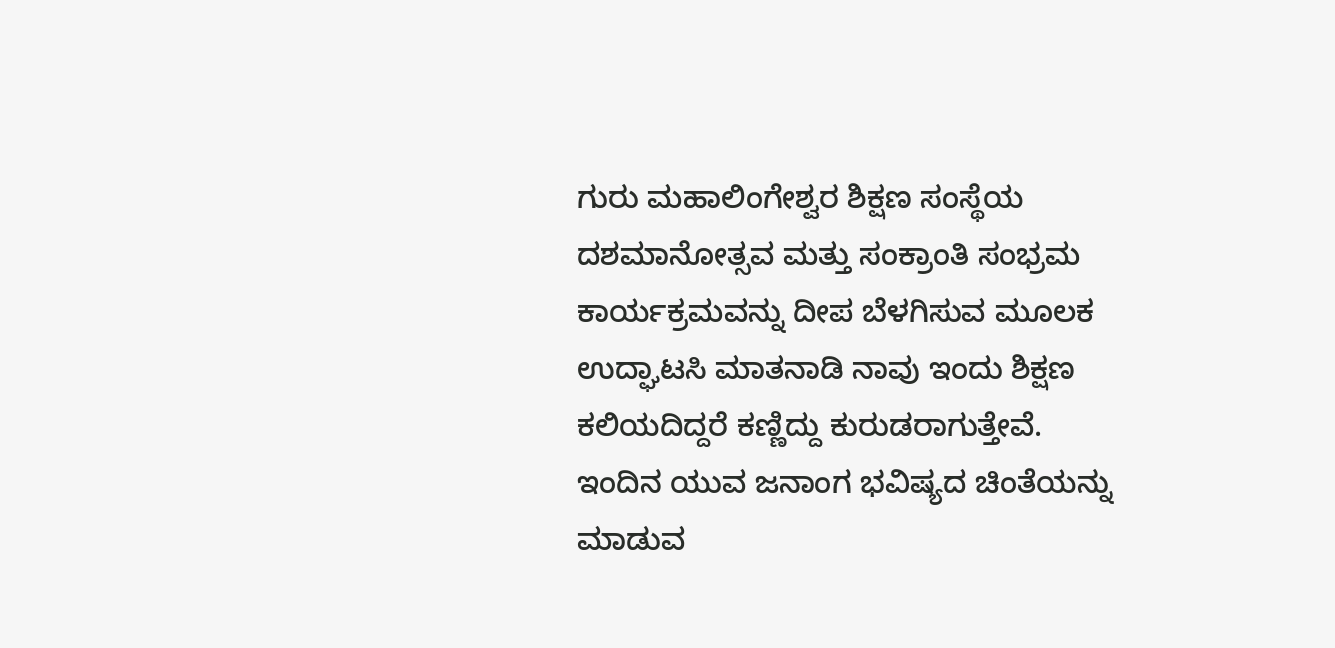ಗುರು ಮಹಾಲಿಂಗೇಶ್ವರ ಶಿಕ್ಷಣ ಸಂಸ್ಥೆಯ ದಶಮಾನೋತ್ಸವ ಮತ್ತು ಸಂಕ್ರಾಂತಿ ಸಂಭ್ರಮ ಕಾರ್ಯಕ್ರಮವನ್ನು ದೀಪ ಬೆಳಗಿಸುವ ಮೂಲಕ ಉದ್ಘಾಟಸಿ ಮಾತನಾಡಿ ನಾವು ಇಂದು ಶಿಕ್ಷಣ ಕಲಿಯದಿದ್ದರೆ ಕಣ್ಣಿದ್ದು ಕುರುಡರಾಗುತ್ತೇವೆ. ಇಂದಿನ ಯುವ ಜನಾಂಗ ಭವಿಷ್ಯದ ಚಿಂತೆಯನ್ನು ಮಾಡುವ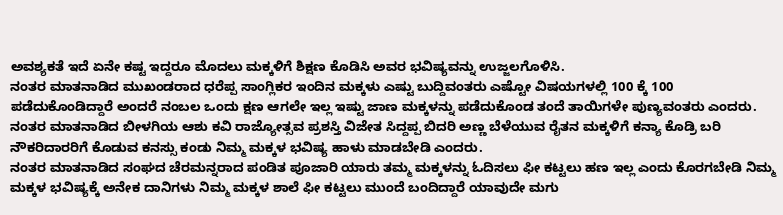ಅವಶ್ಯಕತೆ ಇದೆ ಏನೇ ಕಷ್ಟ ಇದ್ದರೂ ಮೊದಲು ಮಕ್ಕಳಿಗೆ ಶಿಕ್ಷಣ ಕೊಡಿಸಿ ಅವರ ಭವಿಷ್ಯವನ್ನು ಉಜ್ಜಲಗೊಳಿಸಿ.
ನಂತರ ಮಾತನಾಡಿದ ಮುಖಂಡರಾದ ಧರೆಪ್ಪ ಸಾಂಗ್ಲಿಕರ ಇಂದಿನ ಮಕ್ಕಳು ಎಷ್ಟು ಬುದ್ದಿವಂತರು ಎಷ್ಟೋ ವಿಷಯಗಳಲ್ಲಿ 100 ಕ್ಕೆ 100 ಪಡೆದುಕೊಂಡಿದ್ದಾರೆ ಅಂದರೆ ನಂಬಲ ಒಂದು ಕ್ಷಣ ಆಗಲೇ ಇಲ್ಲ ಇಷ್ಟು ಜಾಣ ಮಕ್ಕಳನ್ನು ಪಡೆದುಕೊಂಡ ತಂದೆ ತಾಯಿಗಳೇ ಪುಣ್ಯವಂತರು ಎಂದರು.
ನಂತರ ಮಾತನಾಡಿದ ಬೀಳಗಿಯ ಆಶು ಕವಿ ರಾಜ್ಯೋತ್ಸವ ಪ್ರಶಸ್ತಿ ವಿಜೇತ ಸಿದ್ದಪ್ಪ ಬಿದರಿ ಅಣ್ಣ ಬೆಳೆಯುವ ರೈತನ ಮಕ್ಕಳಿಗೆ ಕನ್ಯಾ ಕೊಡ್ರಿ ಬರಿ ನೌಕರಿದಾರರಿಗೆ ಕೊಡುವ ಕನಸ್ಸು ಕಂಡು ನಿಮ್ಮ ಮಕ್ಕಳ ಭವಿಷ್ಯ ಹಾಳು ಮಾಡಬೇಡಿ ಎಂದರು.
ನಂತರ ಮಾತನಾಡಿದ ಸಂಘದ ಚೆರಮನ್ನರಾದ ಪಂಡಿತ ಪೂಜಾರಿ ಯಾರು ತಮ್ಮ ಮಕ್ಕಳನ್ನು ಓದಿಸಲು ಫೀ ಕಟ್ಟಲು ಹಣ ಇಲ್ಲ ಎಂದು ಕೊರಗಬೇಡಿ ನಿಮ್ಮ ಮಕ್ಕಳ ಭವಿಷ್ಯಕ್ಕೆ ಅನೇಕ ದಾನಿಗಳು ನಿಮ್ಮ ಮಕ್ಕಳ ಶಾಲೆ ಫೀ ಕಟ್ಟಲು ಮುಂದೆ ಬಂದಿದ್ದಾರೆ ಯಾವುದೇ ಮಗು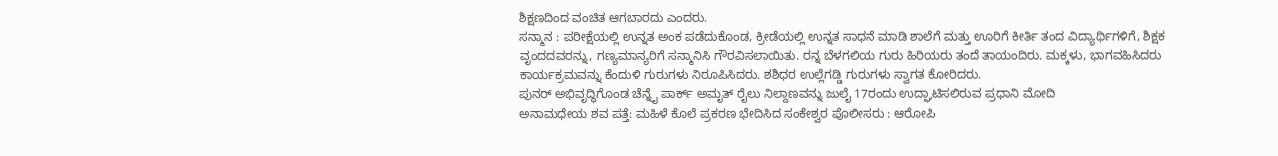ಶಿಕ್ಷಣದಿಂದ ವಂಚಿತ ಆಗಬಾರದು ಎಂದರು.
ಸನ್ಮಾನ : ಪರೀಕ್ಷೆಯಲ್ಲಿ ಉನ್ನತ ಅಂಕ ಪಡೆದುಕೊಂಡ, ಕ್ರೀಡೆಯಲ್ಲಿ ಉನ್ನತ ಸಾಧನೆ ಮಾಡಿ ಶಾಲೆಗೆ ಮತ್ತು ಊರಿಗೆ ಕೀರ್ತಿ ತಂದ ವಿದ್ಯಾರ್ಥಿಗಳಿಗೆ, ಶಿಕ್ಷಕ ವೃಂದದವರನ್ನು, ಗಣ್ಯಮಾನ್ಯರಿಗೆ ಸನ್ಮಾನಿಸಿ ಗೌರವಿಸಲಾಯಿತು. ರನ್ನ ಬೆಳಗಲಿಯ ಗುರು ಹಿರಿಯರು ತಂದೆ ತಾಯಂದಿರು. ಮಕ್ಕಳು, ಭಾಗವಹಿಸಿದರು ಕಾರ್ಯಕ್ರಮವನ್ನು ಕೆಂದುಳಿ ಗುರುಗಳು ನಿರೂಪಿಸಿದರು. ಶಶಿಧರ ಉಲ್ಲೆಗಡ್ಡಿ ಗುರುಗಳು ಸ್ವಾಗತ ಕೋರಿದರು.
ಪುನರ್ ಅಭಿವೃದ್ಧಿಗೊಂಡ ಚೆನ್ನೈ ಪಾರ್ಕ್ ಅಮೃತ್ ರೈಲು ನಿಲ್ದಾಣವನ್ನು ಜುಲೈ 17ರಂದು ಉದ್ಘಾಟಿಸಲಿರುವ ಪ್ರಧಾನಿ ಮೋದಿ
ಅನಾಮಧೇಯ ಶವ ಪತ್ತೆ: ಮಹಿಳೆ ಕೊಲೆ ಪ್ರಕರಣ ಭೇದಿಸಿದ ಸಂಕೇಶ್ವರ ಪೊಲೀಸರು : ಆರೋಪಿ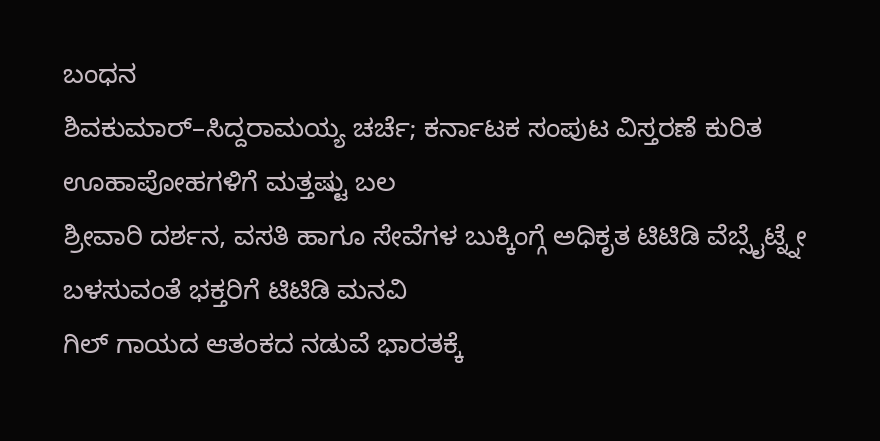ಬಂಧನ
ಶಿವಕುಮಾರ್–ಸಿದ್ದರಾಮಯ್ಯ ಚರ್ಚೆ; ಕರ್ನಾಟಕ ಸಂಪುಟ ವಿಸ್ತರಣೆ ಕುರಿತ ಊಹಾಪೋಹಗಳಿಗೆ ಮತ್ತಷ್ಟು ಬಲ
ಶ್ರೀವಾರಿ ದರ್ಶನ, ವಸತಿ ಹಾಗೂ ಸೇವೆಗಳ ಬುಕ್ಕಿಂಗ್ಗೆ ಅಧಿಕೃತ ಟಿಟಿಡಿ ವೆಬ್ಸೈಟ್ನ್ನೇ ಬಳಸುವಂತೆ ಭಕ್ತರಿಗೆ ಟಿಟಿಡಿ ಮನವಿ
ಗಿಲ್ ಗಾಯದ ಆತಂಕದ ನಡುವೆ ಭಾರತಕ್ಕೆ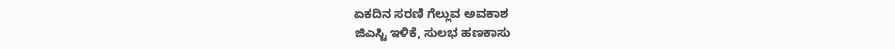ಏಕದಿನ ಸರಣಿ ಗೆಲ್ಲುವ ಅವಕಾಶ
ಜಿಎಸ್ಟಿ ಇಳಿಕೆ, ಸುಲಭ ಹಣಕಾಸು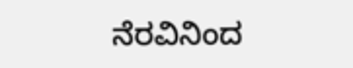ನೆರವಿನಿಂದ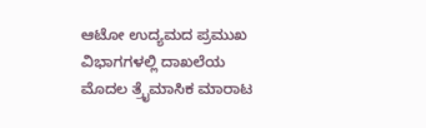ಆಟೋ ಉದ್ಯಮದ ಪ್ರಮುಖ ವಿಭಾಗಗಳಲ್ಲಿ ದಾಖಲೆಯ ಮೊದಲ ತ್ರೈಮಾಸಿಕ ಮಾರಾಟ